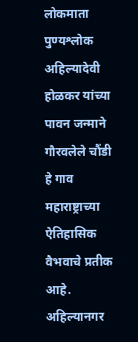लोकमाता पुण्यश्लोक अहिल्यादेवी होळकर यांच्या पावन जन्माने गौरवलेले चौंडी हे गाव महाराष्ट्राच्या ऐतिहासिक वैभवाचे प्रतीक आहे. अहिल्यानगर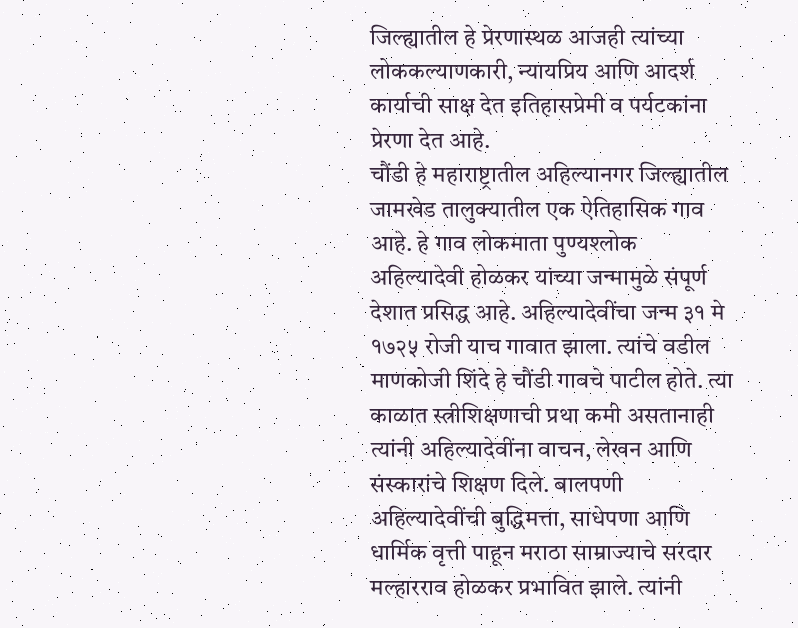जिल्ह्यातील हे प्रेरणास्थळ आजही त्यांच्या लोककल्याणकारी, न्यायप्रिय आणि आदर्श कार्याची साक्ष देत इतिहासप्रेमी व पर्यटकांना प्रेरणा देत आहे.
चौंडी हे महाराष्ट्रातील अहिल्यानगर जिल्ह्यातील जामखेड तालुक्यातील एक ऐतिहासिक गाव आहे. हे गाव लोकमाता पुण्यश्लोक अहिल्यादेवी होळकर यांच्या जन्मामुळे संपूर्ण देशात प्रसिद्ध आहे. अहिल्यादेवींचा जन्म ३१ मे १७२५ रोजी याच गावात झाला. त्यांचे वडील माणकोजी शिंदे हे चौंडी गावचे पाटील होते. त्या काळात स्त्रीशिक्षणाची प्रथा कमी असतानाही त्यांनी अहिल्यादेवींना वाचन, लेखन आणि संस्कारांचे शिक्षण दिले. बालपणी अहिल्यादेवींची बुद्धिमत्ता, साधेपणा आणि धार्मिक वृत्ती पाहून मराठा साम्राज्याचे सरदार मल्हारराव होळकर प्रभावित झाले. त्यांनी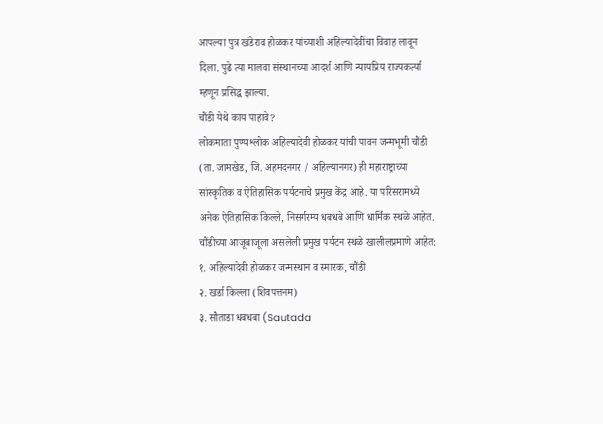आपल्या पुत्र खंडेराव होळकर यांच्याशी अहिल्यादेवींचा विवाह लावून दिला. पुढे त्या मालवा संस्थानच्या आदर्श आणि न्यायप्रिय राज्यकर्त्या म्हणून प्रसिद्ध झाल्या.
चौंडी येथे काय पाहावे?
लोकमाता पुण्यश्लोक अहिल्यादेवी होळकर यांची पावन जन्मभूमी चौंडी (ता. जामखेड, जि. अहमदनगर / अहिल्यानगर) ही महाराष्ट्राच्या सांस्कृतिक व ऐतिहासिक पर्यटनाचे प्रमुख केंद्र आहे. या परिसरामध्ये अनेक ऐतिहासिक किल्ले, निसर्गरम्य धबधबे आणि धार्मिक स्थळे आहेत.
चौंडीच्या आजूबाजूला असलेली प्रमुख पर्यटन स्थळे खालीलप्रमाणे आहेत:
१. अहिल्यादेवी होळकर जन्मस्थान व स्मारक, चौंडी
२. खर्डा किल्ला (शिवपत्तनम)
३. सौताडा धबधबा (Sautada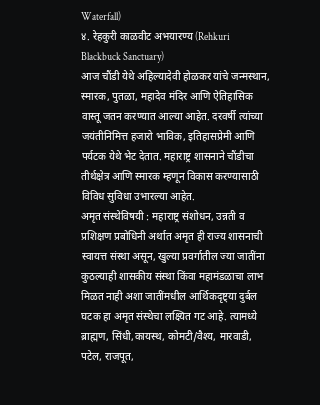Waterfall)
४. रेहकुरी काळवीट अभयारण्य (Rehkuri Blackbuck Sanctuary)
आज चौंडी येथे अहिल्यादेवी होळकर यांचे जन्मस्थान, स्मारक, पुतळा, महादेव मंदिर आणि ऐतिहासिक वास्तू जतन करण्यात आल्या आहेत. दरवर्षी त्यांच्या जयंतीनिमित्त हजारो भाविक, इतिहासप्रेमी आणि पर्यटक येथे भेट देतात. महाराष्ट्र शासनाने चौंडीचा तीर्थक्षेत्र आणि स्मारक म्हणून विकास करण्यासाठी विविध सुविधा उभारल्या आहेत.
अमृत संस्थेविषयी : महाराष्ट्र संशोधन, उन्नती व प्रशिक्षण प्रबोधिनी अर्थात अमृत ही राज्य शासनाची स्वायत्त संस्था असून, खुल्या प्रवर्गातील ज्या जातींना कुठल्याही शासकीय संस्था किंवा महामंडळाचा लाभ मिळत नाही अशा जातींमधील आर्थिकदृष्ट्या दुर्बल घटक हा अमृत संस्थेचा लक्ष्यित गट आहे. त्यामध्ये ब्राह्मण, सिंधी,कायस्थ, कोमटी/वैश्य, मारवाडी, पटेल, राजपूत,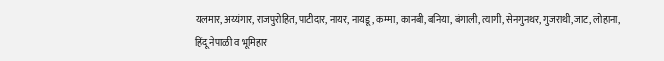यलमार, अय्यंगार, राजपुरोहित, पाटीदार, नायर, नायडू, कम्मा, कानबी, बनिया, बंगाली, त्यागी, सेनगुनथर, गुजराथी,जाट, लोहाना, हिंदू नेपाळी व भूमिहार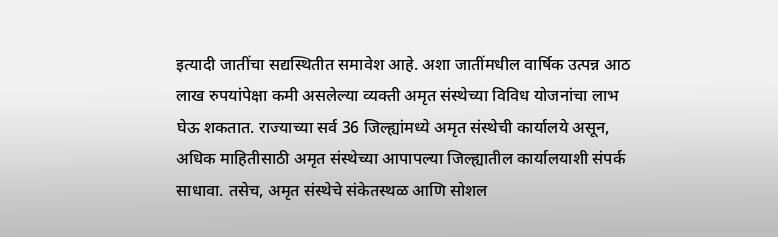इत्यादी जातींचा सद्यस्थितीत समावेश आहे. अशा जातींमधील वार्षिक उत्पन्न आठ लाख रुपयांपेक्षा कमी असलेल्या व्यक्ती अमृत संस्थेच्या विविध योजनांचा लाभ घेऊ शकतात. राज्याच्या सर्व 36 जिल्ह्यांमध्ये अमृत संस्थेची कार्यालये असून, अधिक माहितीसाठी अमृत संस्थेच्या आपापल्या जिल्ह्यातील कार्यालयाशी संपर्क साधावा. तसेच, अमृत संस्थेचे संकेतस्थळ आणि सोशल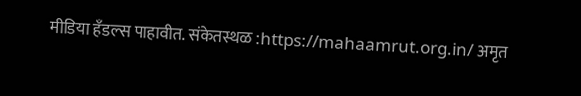मीडिया हँडल्स पाहावीत. संकेतस्थळ :https://mahaamrut.org.in/ अमृत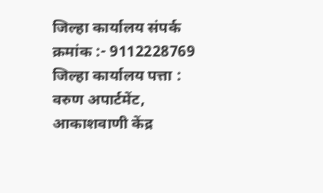जिल्हा कार्यालय संपर्क क्रमांक :- 9112228769 जिल्हा कार्यालय पत्ता : वरुण अपार्टमेंट, आकाशवाणी केंद्र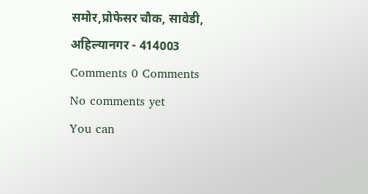समोर,प्रोफेसर चौक, सावेडी, अहिल्यानगर - 414003
Comments 0 Comments
No comments yet
You can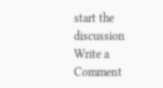start the discussion
Write a Comment